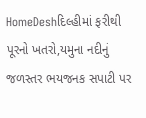HomeDeshદિલ્હીમાં ફરીથી પૂરનો ખતરો,યમુના નદીનું જળસ્તર ભયજનક સપાટી પર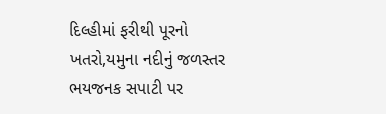દિલ્હીમાં ફરીથી પૂરનો ખતરો,યમુના નદીનું જળસ્તર ભયજનક સપાટી પર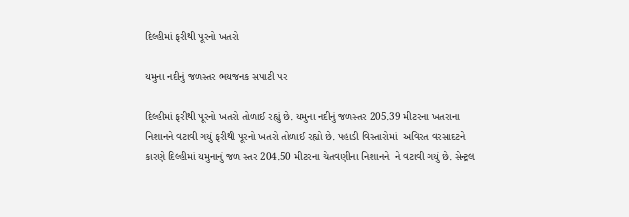દિલ્હીમાં ફરીથી પૂરનો ખતરો

યમુના નદીનું જળસ્તર ભયજનક સપાટી પર

દિલ્હીમાં ફરીથી પૂરનો ખતરો તોળાઈ રહ્યું છે. યમુના નદીનું જળસ્તર 205.39 મીટરના ખતરાના નિશાનને વટાવી ગયું ફરીથી પૂરનો ખતરો તોળાઈ રહ્યો છે. પહાડી વિસ્તારોમાં  અવિરત વરસાદટને કારણે દિલ્હીમાં યમુનાનું જળ સ્તર 204.50 મીટરના ચેતવણીના નિશાનને  ને વટાવી ગયું છે. સેન્ટ્રલ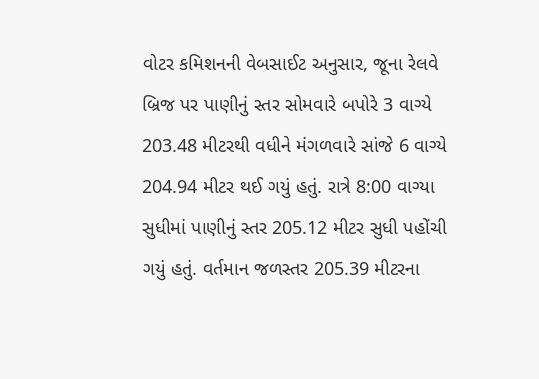વોટર કમિશનની વેબસાઈટ અનુસાર, જૂના રેલવે બ્રિજ પર પાણીનું સ્તર સોમવારે બપોરે 3 વાગ્યે 203.48 મીટરથી વધીને મંગળવારે સાંજે 6 વાગ્યે 204.94 મીટર થઈ ગયું હતું. રાત્રે 8:00 વાગ્યા સુધીમાં પાણીનું સ્તર 205.12 મીટર સુધી પહોંચી ગયું હતું. વર્તમાન જળસ્તર 205.39 મીટરના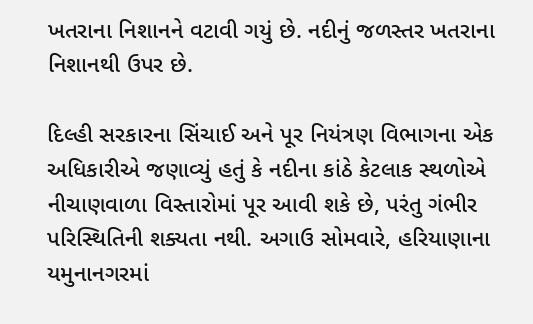ખતરાના નિશાનને વટાવી ગયું છે. નદીનું જળસ્તર ખતરાના નિશાનથી ઉપર છે.

દિલ્હી સરકારના સિંચાઈ અને પૂર નિયંત્રણ વિભાગના એક અધિકારીએ જણાવ્યું હતું કે નદીના કાંઠે કેટલાક સ્થળોએ નીચાણવાળા વિસ્તારોમાં પૂર આવી શકે છે, પરંતુ ગંભીર પરિસ્થિતિની શક્યતા નથી. અગાઉ સોમવારે, હરિયાણાના યમુનાનગરમાં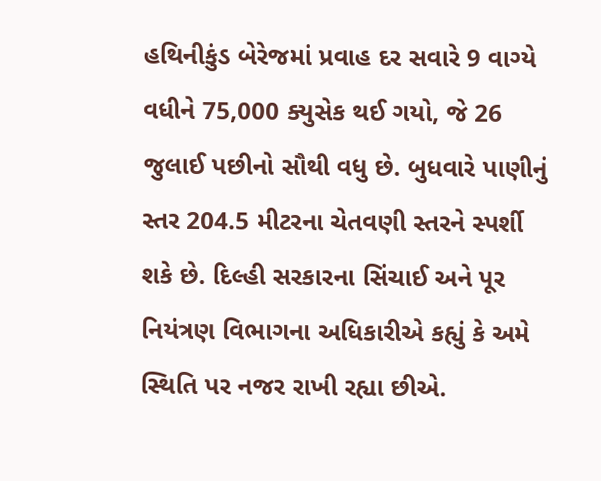હથિનીકુંડ બેરેજમાં પ્રવાહ દર સવારે 9 વાગ્યે વધીને 75,000 ક્યુસેક થઈ ગયો, જે 26 જુલાઈ પછીનો સૌથી વધુ છે. બુધવારે પાણીનું સ્તર 204.5 મીટરના ચેતવણી સ્તરને સ્પર્શી શકે છે. દિલ્હી સરકારના સિંચાઈ અને પૂર નિયંત્રણ વિભાગના અધિકારીએ કહ્યું કે અમે સ્થિતિ પર નજર રાખી રહ્યા છીએ.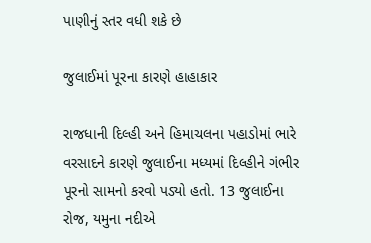પાણીનું સ્તર વધી શકે છે

જુલાઈમાં પૂરના કારણે હાહાકાર

રાજધાની દિલ્હી અને હિમાચલના પહાડોમાં ભારે વરસાદને કારણે જુલાઈના મધ્યમાં દિલ્હીને ગંભીર પૂરનો સામનો કરવો પડ્યો હતો. 13 જુલાઈના રોજ, યમુના નદીએ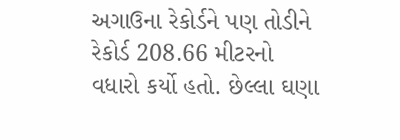અગાઉના રેકોર્ડને પણ તોડીને રેકોર્ડ 208.66 મીટરનો વધારો કર્યો હતો. છેલ્લા ઘણા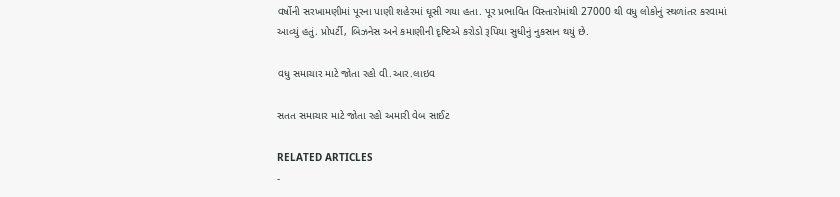વર્ષોની સરખામણીમાં પૂરના પાણી શહેરમાં ઘૂસી ગયા હતા. પૂર પ્રભાવિત વિસ્તારોમાંથી 27000 થી વધુ લોકોનું સ્થળાંતર કરવામાં આવ્યું હતું. પ્રોપર્ટી, બિઝનેસ અને કમાણીની દૃષ્ટિએ કરોડો રૂપિયા સુધીનું નુકસાન થયું છે.

વધુ સમાચાર માટે જોતા રહો વી.આર.લાઇવ

સતત સમાચાર માટે જોતા રહો અમારી વેબ સાઈટ

RELATED ARTICLES
-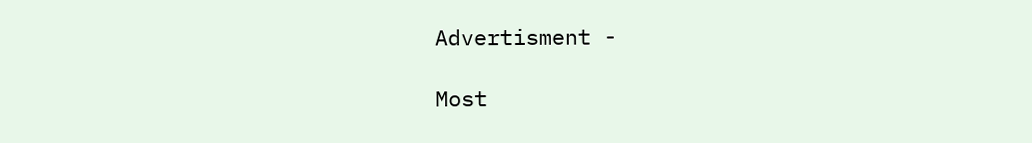Advertisment -

Most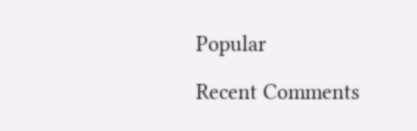Popular

Recent Comments